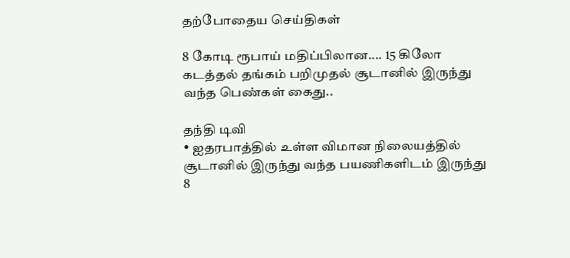தற்போதைய செய்திகள்

8 கோடி ரூபாய் மதிப்பிலான.... 15 கிலோ கடத்தல் தங்கம் பறிமுதல் சூடானில் இருந்து வந்த பெண்கள் கைது..

தந்தி டிவி
• ஐதரபாத்தில் உள்ள விமான நிலையத்தில் சூடானில் இருந்து வந்த பயணிகளிடம் இருந்து 8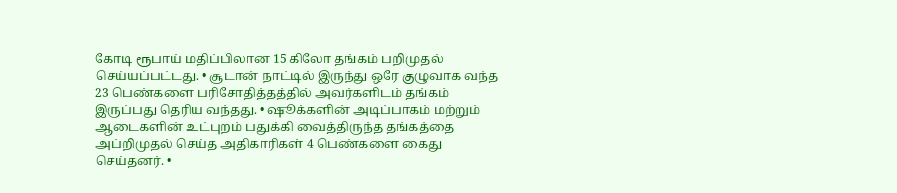கோடி ரூபாய் மதிப்பிலான 15 கிலோ தங்கம் பறிமுதல் செய்யப்பட்டது. • சூடான் நாட்டில் இருந்து ஒரே குழுவாக வந்த 23 பெண்களை பரிசோதித்தத்தில் அவர்களிடம் தங்கம் இருப்பது தெரிய வந்தது. • ஷூக்களின் அடிப்பாகம் மற்றும் ஆடைகளின் உட்புறம் பதுக்கி வைத்திருந்த தங்கத்தை அப்றிமுதல் செய்த அதிகாரிகள் 4 பெண்களை கைது செய்தனர். •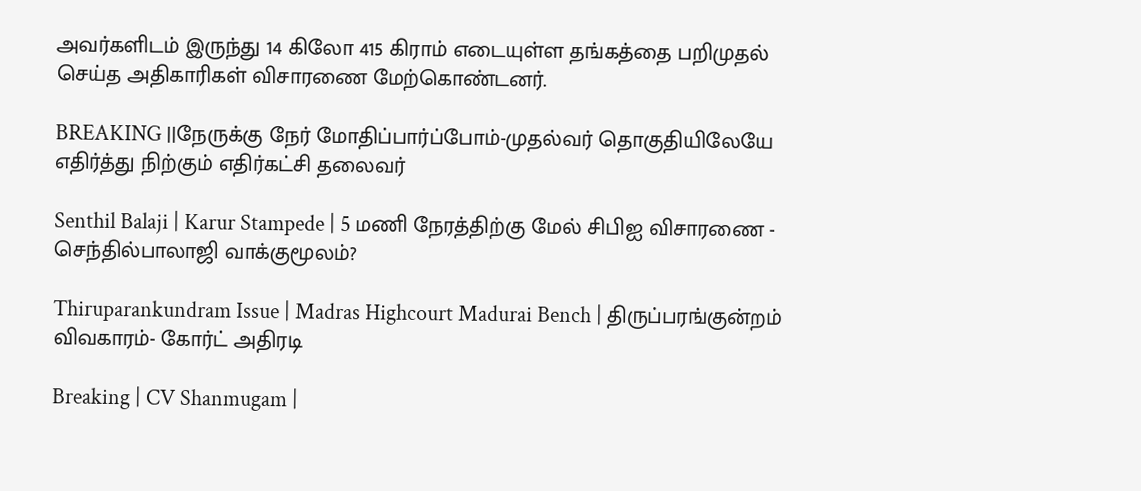அவர்களிடம் இருந்து 14 கிலோ 415 கிராம் எடையுள்ள தங்கத்தை பறிமுதல் செய்த அதிகாரிகள் விசாரணை மேற்கொண்டனர்.

BREAKING ||நேருக்கு நேர் மோதிப்பார்ப்போம்-முதல்வர் தொகுதியிலேயே எதிர்த்து நிற்கும் எதிர்கட்சி தலைவர்

Senthil Balaji | Karur Stampede | 5 மணி நேரத்திற்கு மேல் சிபிஐ விசாரணை - செந்தில்பாலாஜி வாக்குமூலம்?

Thiruparankundram Issue | Madras Highcourt Madurai Bench | திருப்பரங்குன்றம் விவகாரம்- கோர்ட் அதிரடி

Breaking | CV Shanmugam |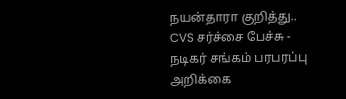நயன்தாரா குறித்து.. CVS சர்ச்சை பேச்சு - நடிகர் சங்கம் பரபரப்பு அறிக்கை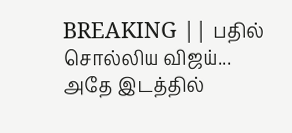BREAKING || பதில் சொல்லிய விஜய்... அதே இடத்தில்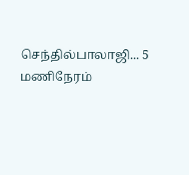செந்தில்பாலாஜி... 5 மணிநேரம்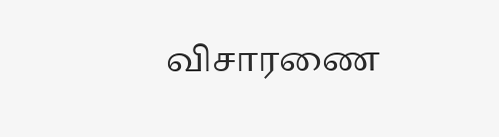விசாரணை